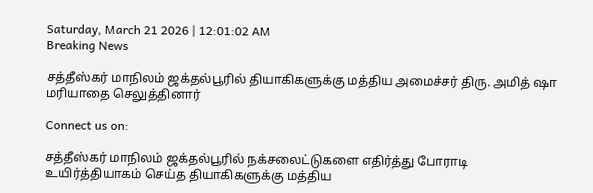Saturday, March 21 2026 | 12:01:02 AM
Breaking News

சத்தீஸ்கர் மாநிலம் ஜக்தல்பூரில் தியாகிகளுக்கு மத்திய அமைச்சர் திரு. அமித் ஷா மரியாதை செலுத்தினார்

Connect us on:

சத்தீஸ்கர் மாநிலம் ஜக்தல்பூரில் நக்சலைட்டுகளை எதிர்த்து போராடி உயிர்த்தியாகம் செய்த தியாகிகளுக்கு மத்திய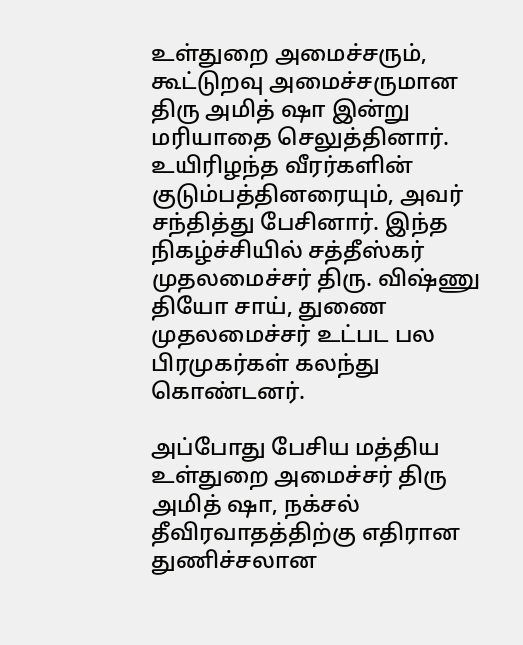உள்துறை அமைச்சரும், கூட்டுறவு அமைச்சருமான திரு அமித் ஷா இன்று மரியாதை செலுத்தினார். உயிரிழந்த வீரர்களின் குடும்பத்தினரையும், அவர் சந்தித்து பேசினார். இந்த நிகழ்ச்சியில் சத்தீஸ்கர் முதலமைச்சர் திரு. விஷ்ணு தியோ சாய், துணை முதலமைச்சர் உட்பட பல பிரமுகர்கள் கலந்து கொண்டனர்.

அப்போது பேசிய மத்திய உள்துறை அமைச்சர் திரு அமித் ஷா, நக்சல் தீவிரவாதத்திற்கு எதிரான துணிச்சலான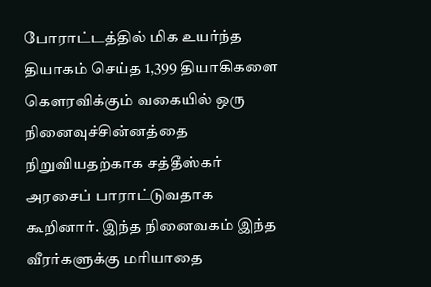போராட்டத்தில் மிக உயர்ந்த தியாகம் செய்த 1,399 தியாகிகளை கௌரவிக்கும் வகையில் ஒரு நினைவுச்சின்னத்தை நிறுவியதற்காக சத்தீஸ்கர் அரசைப் பாராட்டுவதாக கூறினார். இந்த நினைவகம் இந்த வீரர்களுக்கு மரியாதை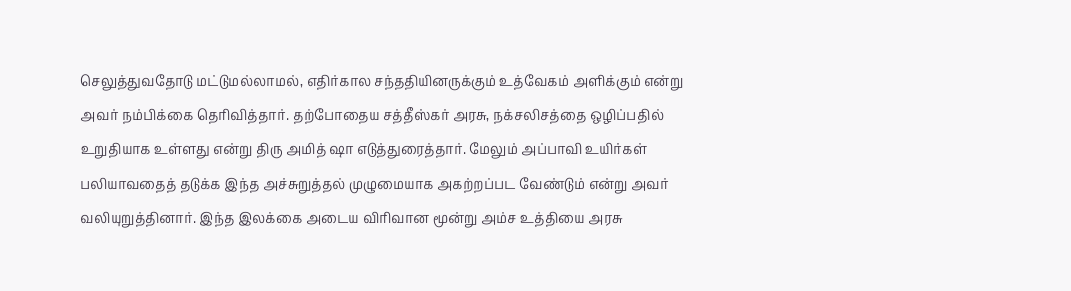செலுத்துவதோடு மட்டுமல்லாமல், எதிர்கால சந்ததியினருக்கும் உத்வேகம் அளிக்கும் என்று அவர் நம்பிக்கை தெரிவித்தார். தற்போதைய சத்தீஸ்கர் அரசு, நக்சலிசத்தை ஒழிப்பதில் உறுதியாக உள்ளது என்று திரு அமித் ஷா எடுத்துரைத்தார். மேலும் அப்பாவி உயிர்கள் பலியாவதைத் தடுக்க இந்த அச்சுறுத்தல் முழுமையாக அகற்றப்பட வேண்டும் என்று அவர் வலியுறுத்தினார். இந்த இலக்கை அடைய விரிவான மூன்று அம்ச உத்தியை அரசு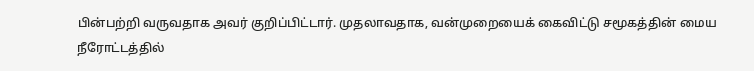பின்பற்றி வருவதாக அவர் குறிப்பிட்டார். முதலாவதாக, வன்முறையைக் கைவிட்டு சமூகத்தின் மைய நீரோட்டத்தில்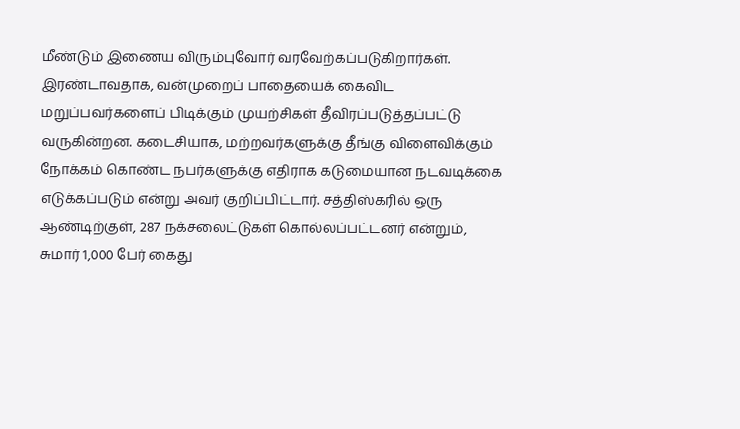மீண்டும் இணைய விரும்புவோர் வரவேற்கப்படுகிறார்கள். இரண்டாவதாக, வன்முறைப் பாதையைக் கைவிட மறுப்பவர்களைப் பிடிக்கும் முயற்சிகள் தீவிரப்படுத்தப்பட்டு வருகின்றன. கடைசியாக, மற்றவர்களுக்கு தீங்கு விளைவிக்கும் நோக்கம் கொண்ட நபர்களுக்கு எதிராக கடுமையான நடவடிக்கை எடுக்கப்படும் என்று அவர் குறிப்பிட்டார். சத்திஸ்கரில் ஒரு ஆண்டிற்குள், 287 நக்சலைட்டுகள் கொல்லப்பட்டனர் என்றும்,  சுமார் 1,000 பேர் கைது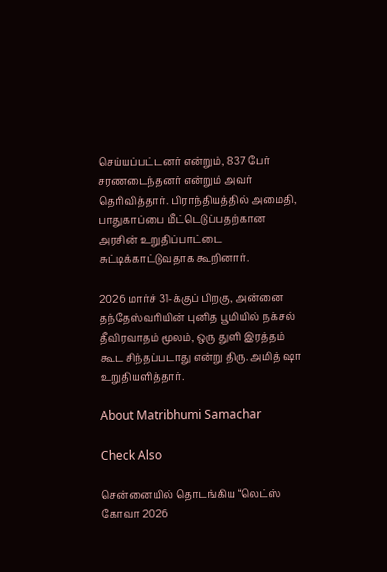செய்யப்பட்டனர் என்றும், 837 பேர் சரணடைந்தனர் என்றும் அவர் தெரிவித்தார். பிராந்தியத்தில் அமைதி, பாதுகாப்பை மீட்டெடுப்பதற்கான அரசின் உறுதிப்பாட்டை சுட்டிக்காட்டுவதாக கூறினார்.

2026 மார்ச் 31-க்குப் பிறகு, அன்னை தந்தேஸ்வரியின் புனித பூமியில் நக்சல் தீவிரவாதம் மூலம், ஒரு துளி இரத்தம் கூட சிந்தப்படாது என்று திரு. அமித் ஷா உறுதியளித்தார்.

About Matribhumi Samachar

Check Also

சென்னையில் தொடங்கிய “லெட்ஸ் கோவா 2026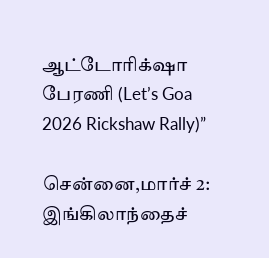ஆட்டோரிக்‌ஷா பேரணி (Let’s Goa 2026 Rickshaw Rally)”

சென்னை,மார்ச் 2: இங்கிலாந்தைச்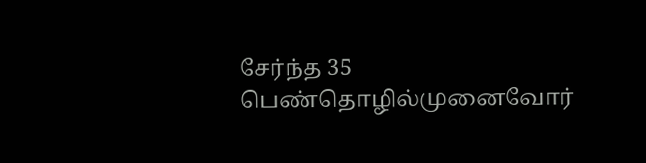சேர்ந்த 35 பெண்தொழில்முனைவோர்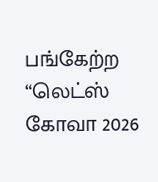பங்கேற்ற “லெட்ஸ் கோவா 2026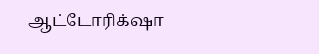ஆட்டோரிக்‌ஷா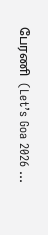பேரணி  (Let’s Goa 2026 …